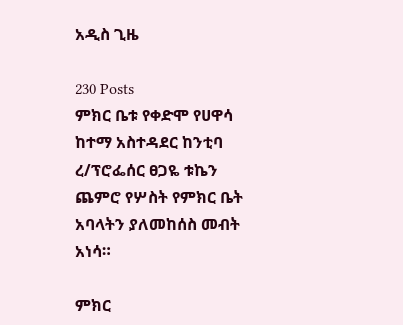አዲስ ጊዜ

230 Posts
ምክር ቤቱ የቀድሞ የሀዋሳ ከተማ አስተዳደር ከንቲባ ረ/ፕሮፌሰር ፀጋዬ ቱኬን ጨምሮ የሦስት የምክር ቤት አባላትን ያለመከሰስ መብት አነሳ።

ምክር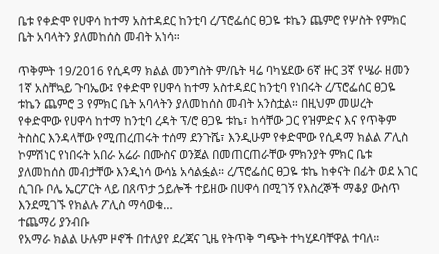ቤቱ የቀድሞ የሀዋሳ ከተማ አስተዳደር ከንቲባ ረ/ፕሮፌሰር ፀጋዬ ቱኬን ጨምሮ የሦስት የምክር ቤት አባላትን ያለመከሰስ መብት አነሳ።

ጥቅምት 19/2016 የሲዳማ ክልል መንግስት ም/ቤት ዛሬ ባካሄደው 6ኛ ዙር 3ኛ የሤራ ዘመን 1ኛ አስቸኳይ ጉባኤው፤ የቀድሞ የሀዋሳ ከተማ አስተዳደር ከንቲባ የነበሩት ረ/ፕሮፌሰር ፀጋዬ ቱኬን ጨምሮ 3 የምክር ቤት አባላትን ያለመከሰስ መብት አንስቷል። በዚህም መሠረት የቀድሞው የሀዋሳ ከተማ ከንቲባ ረዳት ፕ/ሮ ፀጋዬ ቱኬ፣ ከሳቸው ጋር የዝምድና እና የጥቅም ትስስር እንዳላቸው የሚጠረጠሩት ተሰማ ደንጉሼ፣ እንዲሁም የቀድሞው የሲዳማ ክልል ፖሊስ ኮምሽነር የነበሩት አበራ አሬራ በሙስና ወንጀል በመጠርጠራቸው ምክንያት ምክር ቤቱ ያለመከሰስ መብታቸው እንዲነሳ ውሳኔ አሳልፏል። ረ/ፕሮፌሰር ፀጋዬ ቱኬ ከቀናት በፊት ወደ አገር ሲገቡ ቦሌ ኤርፖርት ላይ በጸጥታ ኃይሎች ተይዘው በሀዋሳ በሚገኝ የእስረኞች ማቆያ ውስጥ እንደሚገኙ የክልሉ ፖሊስ ማሳወቁ…
ተጨማሪ ያንብቡ
የአማራ ክልል ሁሉም ዞኖች በተለያየ ደረጃና ጊዜ የትጥቅ ግጭት ተካሂዶባቸዋል ተባለ።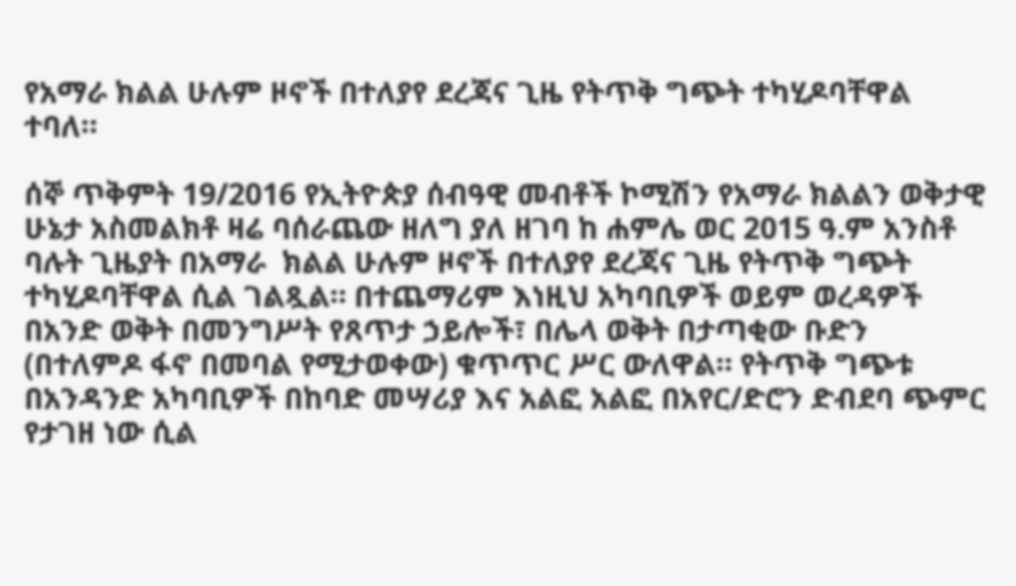የአማራ ክልል ሁሉም ዞኖች በተለያየ ደረጃና ጊዜ የትጥቅ ግጭት ተካሂዶባቸዋል ተባለ።

ሰኞ ጥቅምት 19/2016 የኢትዮጵያ ሰብዓዊ መብቶች ኮሚሽን የአማራ ክልልን ወቅታዊ ሁኔታ አስመልክቶ ዛሬ ባሰራጨው ዘለግ ያለ ዘገባ ከ ሐምሌ ወር 2015 ዓ.ም አንስቶ ባሉት ጊዜያት በአማራ  ክልል ሁሉም ዞኖች በተለያየ ደረጃና ጊዜ የትጥቅ ግጭት ተካሂዶባቸዋል ሲል ገልጿል። በተጨማሪም እነዚህ አካባቢዎች ወይም ወረዳዎች በአንድ ወቅት በመንግሥት የጸጥታ ኃይሎች፣ በሌላ ወቅት በታጣቂው ቡድን (በተለምዶ ፋኖ በመባል የሚታወቀው) ቁጥጥር ሥር ውለዋል። የትጥቅ ግጭቱ በአንዳንድ አካባቢዎች በከባድ መሣሪያ እና አልፎ አልፎ በአየር/ድሮን ድብደባ ጭምር የታገዘ ነው ሲል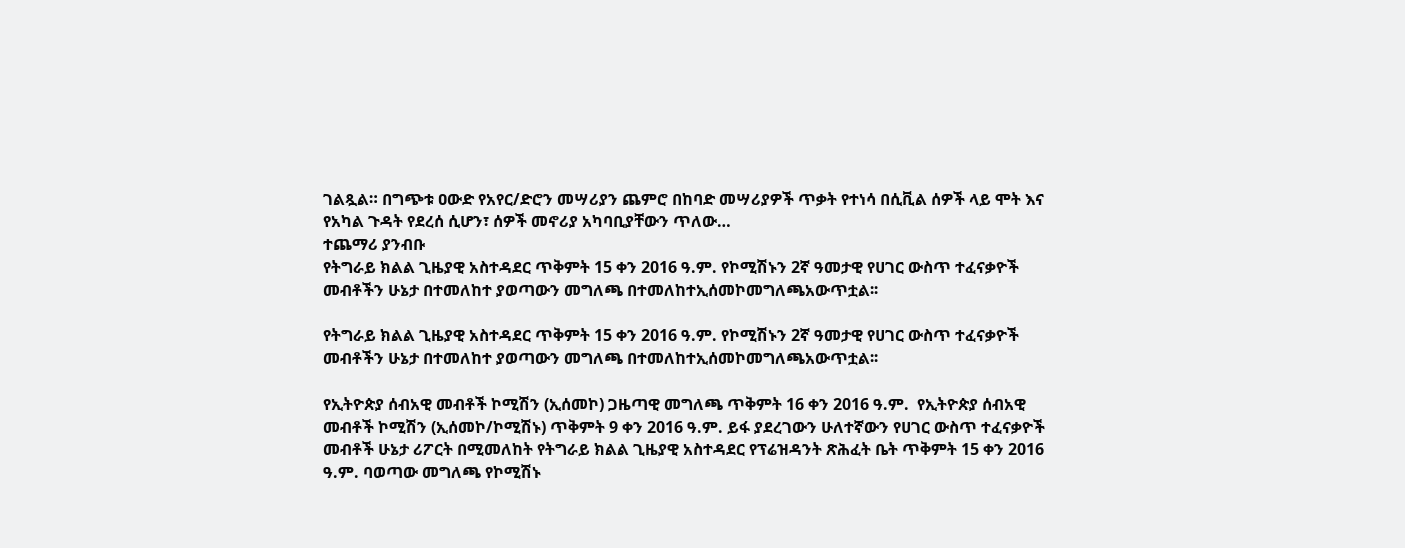ገልጿል። በግጭቱ ዐውድ የአየር/ድሮን መሣሪያን ጨምሮ በከባድ መሣሪያዎች ጥቃት የተነሳ በሲቪል ሰዎች ላይ ሞት እና የአካል ጉዳት የደረሰ ሲሆን፣ ሰዎች መኖሪያ አካባቢያቸውን ጥለው…
ተጨማሪ ያንብቡ
የትግራይ ክልል ጊዜያዊ አስተዳደር ጥቅምት 15 ቀን 2016 ዓ.ም. የኮሚሽኑን 2ኛ ዓመታዊ የሀገር ውስጥ ተፈናቃዮች መብቶችን ሁኔታ በተመለከተ ያወጣውን መግለጫ በተመለከተኢሰመኮመግለጫአውጥቷል፡፡

የትግራይ ክልል ጊዜያዊ አስተዳደር ጥቅምት 15 ቀን 2016 ዓ.ም. የኮሚሽኑን 2ኛ ዓመታዊ የሀገር ውስጥ ተፈናቃዮች መብቶችን ሁኔታ በተመለከተ ያወጣውን መግለጫ በተመለከተኢሰመኮመግለጫአውጥቷል፡፡

የኢትዮጵያ ሰብአዊ መብቶች ኮሚሽን (ኢሰመኮ) ጋዜጣዊ መግለጫ ጥቅምት 16 ቀን 2016 ዓ.ም.  የኢትዮጵያ ሰብአዊ መብቶች ኮሚሽን (ኢሰመኮ/ኮሚሽኑ) ጥቅምት 9 ቀን 2016 ዓ.ም. ይፋ ያደረገውን ሁለተኛውን የሀገር ውስጥ ተፈናቃዮች መብቶች ሁኔታ ሪፖርት በሚመለከት የትግራይ ክልል ጊዜያዊ አስተዳደር የፕሬዝዳንት ጽሕፈት ቤት ጥቅምት 15 ቀን 2016 ዓ.ም. ባወጣው መግለጫ የኮሚሽኑ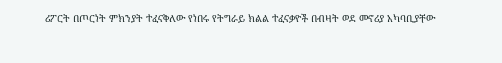ሪፖርት በጦርነት ምክንያት ተፈናቅለው የነበሩ የትግራይ ክልል ተፈናቃዮች በብዛት ወደ መኖሪያ አካባቢያቸው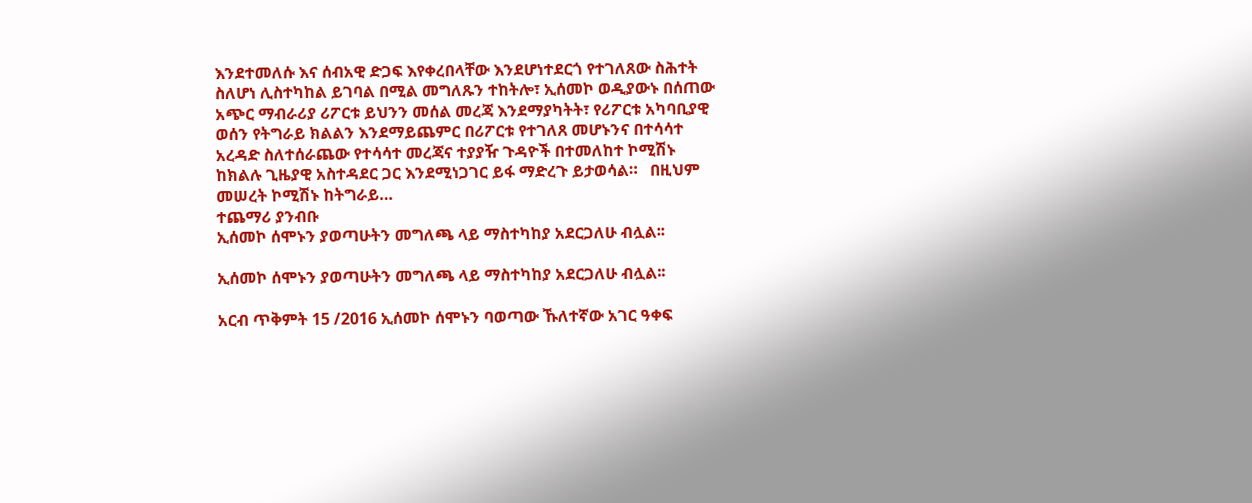እንደተመለሱ እና ሰብአዊ ድጋፍ እየቀረበላቸው እንደሆነተደርጎ የተገለጸው ስሕተት ስለሆነ ሊስተካከል ይገባል በሚል መግለጹን ተከትሎ፣ ኢሰመኮ ወዲያውኑ በሰጠው አጭር ማብራሪያ ሪፖርቱ ይህንን መሰል መረጃ እንደማያካትት፣ የሪፖርቱ አካባቢያዊ ወሰን የትግራይ ክልልን እንደማይጨምር በሪፖርቱ የተገለጸ መሆኑንና በተሳሳተ አረዳድ ስለተሰራጨው የተሳሳተ መረጃና ተያያዥ ጉዳዮች በተመለከተ ኮሚሽኑ ከክልሉ ጊዜያዊ አስተዳደር ጋር እንደሚነጋገር ይፋ ማድረጉ ይታወሳል።   በዚህም መሠረት ኮሚሽኑ ከትግራይ…
ተጨማሪ ያንብቡ
ኢሰመኮ ሰሞኑን ያወጣሁትን መግለጫ ላይ ማስተካከያ አደርጋለሁ ብሏል፡፡

ኢሰመኮ ሰሞኑን ያወጣሁትን መግለጫ ላይ ማስተካከያ አደርጋለሁ ብሏል፡፡

አርብ ጥቅምት 15 /2016 ኢሰመኮ ሰሞኑን ባወጣው ኹለተኛው አገር ዓቀፍ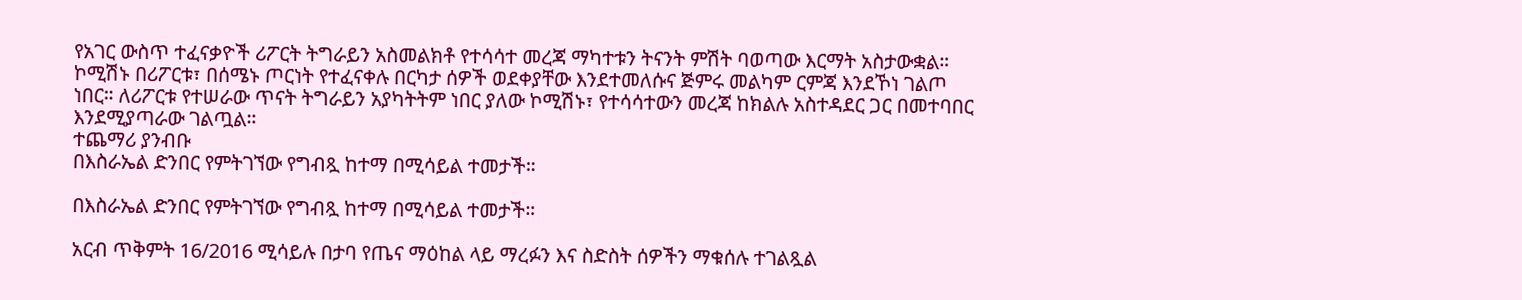የአገር ውስጥ ተፈናቃዮች ሪፖርት ትግራይን አስመልክቶ የተሳሳተ መረጃ ማካተቱን ትናንት ምሽት ባወጣው እርማት አስታውቋል። ኮሚሽኑ በሪፖርቱ፣ በሰሜኑ ጦርነት የተፈናቀሉ በርካታ ሰዎች ወደቀያቸው እንደተመለሱና ጅምሩ መልካም ርምጃ እንደኾነ ገልጦ ነበር። ለሪፖርቱ የተሠራው ጥናት ትግራይን አያካትትም ነበር ያለው ኮሚሽኑ፣ የተሳሳተውን መረጃ ከክልሉ አስተዳደር ጋር በመተባበር እንደሚያጣራው ገልጧል።
ተጨማሪ ያንብቡ
በእስራኤል ድንበር የምትገኘው የግብጿ ከተማ በሚሳይል ተመታች።

በእስራኤል ድንበር የምትገኘው የግብጿ ከተማ በሚሳይል ተመታች።

አርብ ጥቅምት 16/2016 ሚሳይሉ በታባ የጤና ማዕከል ላይ ማረፉን እና ስድስት ሰዎችን ማቁሰሉ ተገልጿል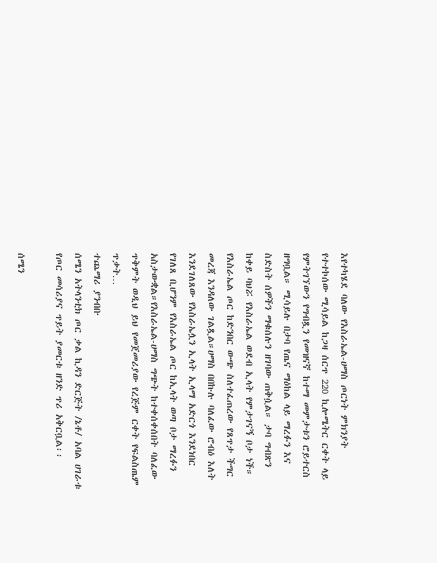እየተካሄደ ባለው የእስራኤል-ሀማስ ጦርነት ምክንያት የተተኮሰው ሚሳይል ከጋዛ ሰርጥ 220 ኪሎሜትር ርቀት ላይ የምትገኘውን የግብጿን የመዝናኛ ከተማ መምታቱን ሮይተርስ ዘግቧል። ሚሳይሉ በታባ የጤና ማዕከል ላይ ማረፉን እና ስድስት ሰዎችን ማቁሰሉን ዘገባው ጠቅሷል። ታባ ግብጽን ከቀይ ባህሯ የእስራኤል ወደብ ኢላት የምታገናኝ ቦታ ነች። የእስራኤል ጦር ከድንበር ውጭ ስለተፈጠረው የጸጥታ ችግር መረጃ እንዳለው ገልጿል።ሀማስ በበኩሉ ባለፈው ሮብዕ እለት እንደገለጸው የእስራኤሏን ኢላት ኢላማ አድርጎ እንደነበር የገለጸ ቢሆንም የእስራኤል ጦር ከኢላት ወጣ ቦታ ማረፉን አስታውቋል።የእስራኤል-ሀማስ ግጭት ከተቀሰቀሰበት ባለፈው ጥቅምት ወዲህ ይህ የመጀመሪያው የረጅም ርቀት የፍልስጤም ጥቃት…
ተጨማሪ ያንብቡ
ሰሜን አትላንቲክ ጦር ቃል ኪዳን ድርጅት /ኔቶ/ አባል ሀገራቱ የጦር መሳሪያና ጥይት ያመርቱ ዘንድ ጥሪ አቅርቧል፡፡

ሰሜን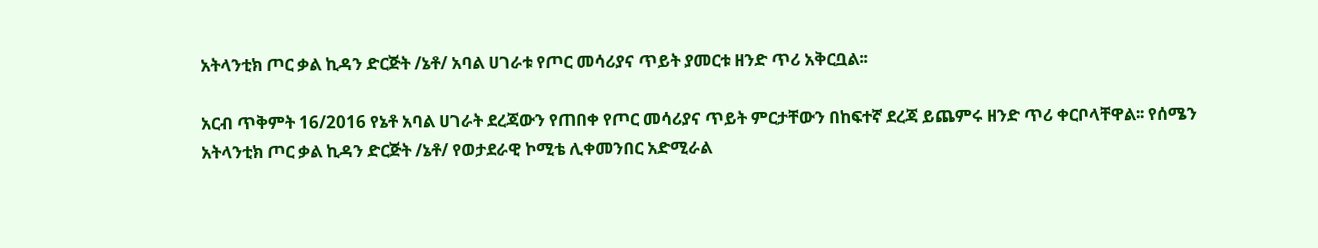አትላንቲክ ጦር ቃል ኪዳን ድርጅት /ኔቶ/ አባል ሀገራቱ የጦር መሳሪያና ጥይት ያመርቱ ዘንድ ጥሪ አቅርቧል፡፡

አርብ ጥቅምት 16/2016 የኔቶ አባል ሀገራት ደረጃውን የጠበቀ የጦር መሳሪያና ጥይት ምርታቸውን በከፍተኛ ደረጃ ይጨምሩ ዘንድ ጥሪ ቀርቦላቸዋል፡፡ የሰሜን አትላንቲክ ጦር ቃል ኪዳን ድርጅት /ኔቶ/ የወታደራዊ ኮሚቴ ሊቀመንበር አድሚራል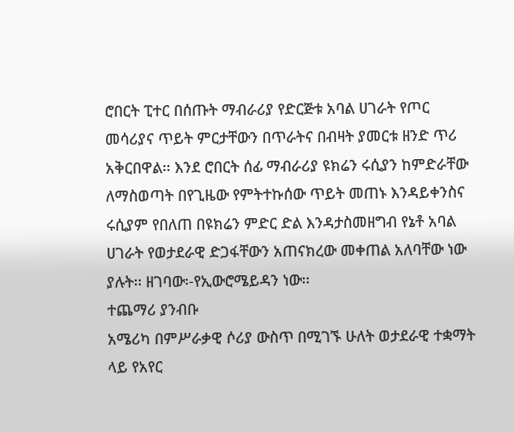ሮበርት ፒተር በሰጡት ማብራሪያ የድርጅቱ አባል ሀገራት የጦር መሳሪያና ጥይት ምርታቸውን በጥራትና በብዛት ያመርቱ ዘንድ ጥሪ አቅርበዋል፡፡ እንደ ሮበርት ሰፊ ማብራሪያ ዩክሬን ሩሲያን ከምድራቸው ለማስወጣት በየጊዜው የምትተኩሰው ጥይት መጠኑ እንዳይቀንስና ሩሲያም የበለጠ በዩክሬን ምድር ድል እንዳታስመዘግብ የኔቶ አባል ሀገራት የወታደራዊ ድጋፋቸውን አጠናክረው መቀጠል አለባቸው ነው ያሉት፡፡ ዘገባው፡-የኢውሮሜይዳን ነው፡፡
ተጨማሪ ያንብቡ
አሜሪካ በምሥራቃዊ ሶሪያ ውስጥ በሚገኙ ሁለት ወታደራዊ ተቋማት ላይ የአየር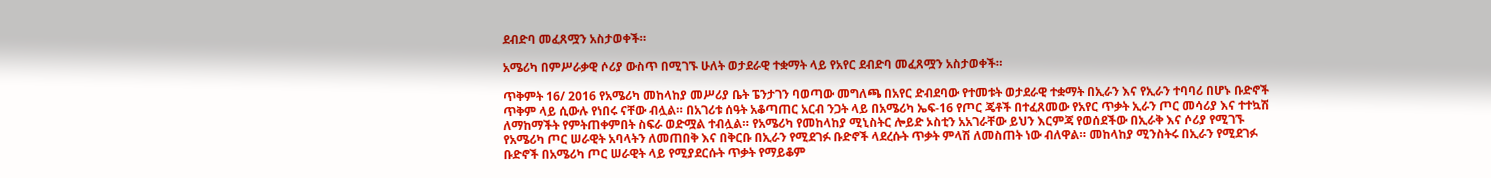ደብድባ መፈጸሟን አስታወቀች።

አሜሪካ በምሥራቃዊ ሶሪያ ውስጥ በሚገኙ ሁለት ወታደራዊ ተቋማት ላይ የአየር ደብድባ መፈጸሟን አስታወቀች።

ጥቅምት 16/ 2016 የአሜሪካ መከላከያ መሥሪያ ቤት ፔንታገን ባወጣው መግለጫ በአየር ድብደባው የተመቱት ወታደራዊ ተቋማት በኢራን እና የኢራን ተባባሪ በሆኑ ቡድኖች ጥቅም ላይ ሲውሉ የነበሩ ናቸው ብሏል። በአገሪቱ ሰዓት አቆጣጠር አርብ ንጋት ላይ በአሜሪካ ኤፍ-16 የጦር ጄቶች በተፈጸመው የአየር ጥቃት ኢራን ጦር መሳሪያ እና ተተኳሽ ለማከማችት የምትጠቀምበት ስፍራ ወድሟል ተብሏል። የአሜሪካ የመከላከያ ሚኒስትር ሎይድ ኦስቲን አአገራቸው ይህን እርምጃ የወሰደችው በኢራቅ እና ሶሪያ የሚገኙ የአሜሪካ ጦር ሠራዊት አባላትን ለመጠበቅ እና በቅርቡ በኢራን የሚደገፉ ቡድኖች ላደረሱት ጥቃት ምላሽ ለመስጠት ነው ብለዋል። መከላከያ ሚንስትሩ በኢራን የሚደገፉ ቡድኖች በአሜሪካ ጦር ሠራዊት ላይ የሚያደርሱት ጥቃት የማይቆም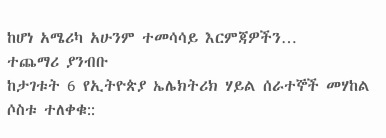ከሆነ አሜሪካ አሁንም ተመሳሳይ እርምጃዎችን…
ተጨማሪ ያንብቡ
ከታገቱት 6 የኢትዮጵያ ኤሌክትሪክ ሃይል ሰራተኞች መሃከል ሶስቱ ተለቀቁ::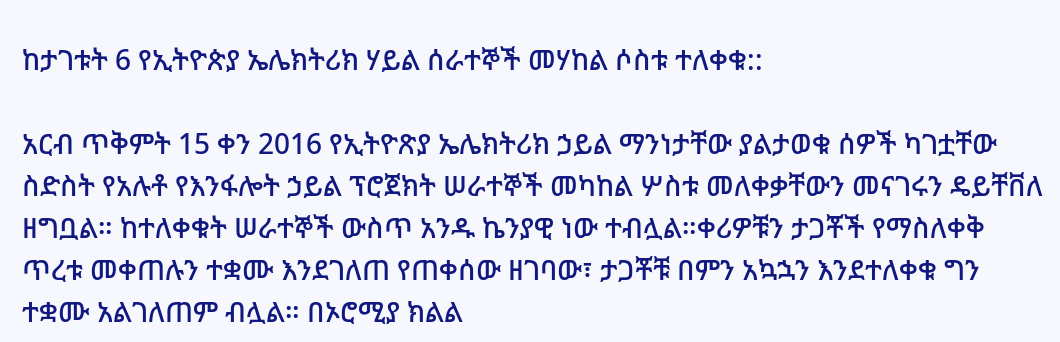ከታገቱት 6 የኢትዮጵያ ኤሌክትሪክ ሃይል ሰራተኞች መሃከል ሶስቱ ተለቀቁ::

አርብ ጥቅምት 15 ቀን 2016 የኢትዮጽያ ኤሌክትሪክ ኃይል ማንነታቸው ያልታወቁ ሰዎች ካገቷቸው ስድስት የአሉቶ የእንፋሎት ኃይል ፕሮጀክት ሠራተኞች መካከል ሦስቱ መለቀቃቸውን መናገሩን ዴይቸቨለ ዘግቧል። ከተለቀቁት ሠራተኞች ውስጥ አንዱ ኬንያዊ ነው ተብሏል።ቀሪዎቹን ታጋቾች የማስለቀቅ ጥረቱ መቀጠሉን ተቋሙ እንደገለጠ የጠቀሰው ዘገባው፣ ታጋቾቹ በምን አኳኋን እንደተለቀቁ ግን ተቋሙ አልገለጠም ብሏል። በኦሮሚያ ክልል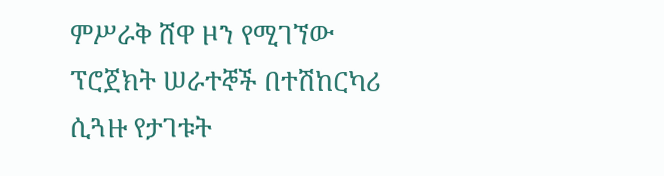ምሥራቅ ሸዋ ዞን የሚገኘው ፕሮጀክት ሠራተኞች በተሽከርካሪ ሲጓዙ የታገቱት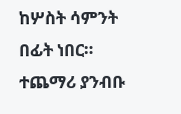ከሦስት ሳምንት በፊት ነበር።
ተጨማሪ ያንብቡ